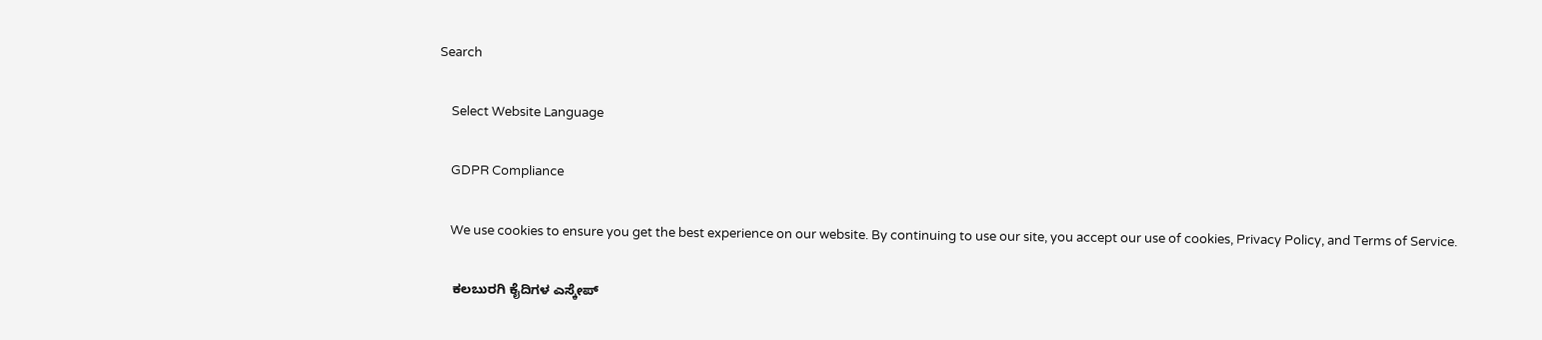Search

    Select Website Language

    GDPR Compliance

    We use cookies to ensure you get the best experience on our website. By continuing to use our site, you accept our use of cookies, Privacy Policy, and Terms of Service.

    ಕಲಬುರಗಿ ಕೈದಿಗಳ ಎಸ್ಕೇಪ್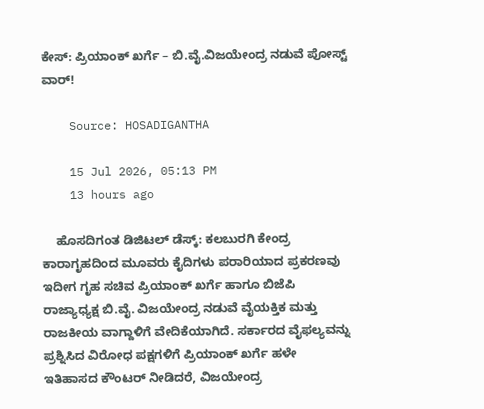ಕೇಸ್: ಪ್ರಿಯಾಂಕ್ ಖರ್ಗೆ – ಬಿ.ವೈ.ವಿಜಯೇಂದ್ರ ನಡುವೆ ಪೋಸ್ಟ್ ವಾರ್!

    Source: HOSADIGANTHA

    15 Jul 2026, 05:13 PM
    13 hours ago

    ಹೊಸದಿಗಂತ ಡಿಜಿಟಲ್‌ ಡೆಸ್ಕ್: ಕಲಬುರಗಿ ಕೇಂದ್ರ ಕಾರಾಗೃಹದಿಂದ ಮೂವರು ಕೈದಿಗಳು ಪರಾರಿಯಾದ ಪ್ರಕರಣವು ಇದೀಗ ಗೃಹ ಸಚಿವ ಪ್ರಿಯಾಂಕ್ ಖರ್ಗೆ ಹಾಗೂ ಬಿಜೆಪಿ ರಾಜ್ಯಾಧ್ಯಕ್ಷ ಬಿ.ವೈ. ವಿಜಯೇಂದ್ರ ನಡುವೆ ವೈಯಕ್ತಿಕ ಮತ್ತು ರಾಜಕೀಯ ವಾಗ್ದಾಳಿಗೆ ವೇದಿಕೆಯಾಗಿದೆ. ಸರ್ಕಾರದ ವೈಫಲ್ಯವನ್ನು ಪ್ರಶ್ನಿಸಿದ ವಿರೋಧ ಪಕ್ಷಗಳಿಗೆ ಪ್ರಿಯಾಂಕ್ ಖರ್ಗೆ ಹಳೇ ಇತಿಹಾಸದ ಕೌಂಟರ್ ನೀಡಿದರೆ, ವಿಜಯೇಂದ್ರ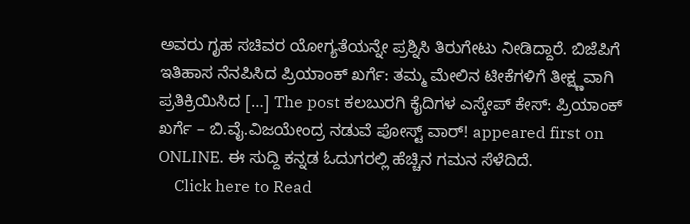ಅವರು ಗೃಹ ಸಚಿವರ ಯೋಗ್ಯತೆಯನ್ನೇ ಪ್ರಶ್ನಿಸಿ ತಿರುಗೇಟು ನೀಡಿದ್ದಾರೆ. ಬಿಜೆಪಿಗೆ ಇತಿಹಾಸ ನೆನಪಿಸಿದ ಪ್ರಿಯಾಂಕ್ ಖರ್ಗೆ: ತಮ್ಮ ಮೇಲಿನ ಟೀಕೆಗಳಿಗೆ ತೀಕ್ಷ್ಣವಾಗಿ ಪ್ರತಿಕ್ರಿಯಿಸಿದ […] The post ಕಲಬುರಗಿ ಕೈದಿಗಳ ಎಸ್ಕೇಪ್ ಕೇಸ್: ಪ್ರಿಯಾಂಕ್ ಖರ್ಗೆ – ಬಿ.ವೈ.ವಿಜಯೇಂದ್ರ ನಡುವೆ ಪೋಸ್ಟ್ ವಾರ್! appeared first on ONLINE. ಈ ಸುದ್ದಿ ಕನ್ನಡ ಓದುಗರಲ್ಲಿ ಹೆಚ್ಚಿನ ಗಮನ ಸೆಳೆದಿದೆ.
    Click here to Read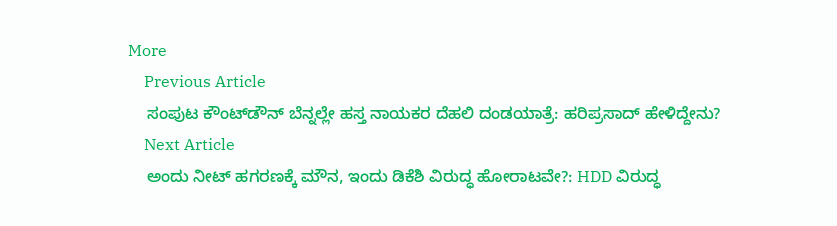More
    Previous Article
    ಸಂಪುಟ ಕೌಂಟ್‌ಡೌನ್ ಬೆನ್ನಲ್ಲೇ ಹಸ್ತ ನಾಯಕರ ದೆಹಲಿ ದಂಡಯಾತ್ರೆ: ಹರಿಪ್ರಸಾದ್ ಹೇಳಿದ್ದೇನು?
    Next Article
    ಅಂದು ನೀಟ್ ಹಗರಣಕ್ಕೆ ಮೌನ, ಇಂದು ಡಿಕೆಶಿ ವಿರುದ್ಧ ಹೋರಾಟವೇ?: HDD ವಿರುದ್ಧ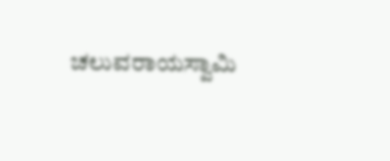ಚಲುವರಾಯಸ್ವಾಮಿ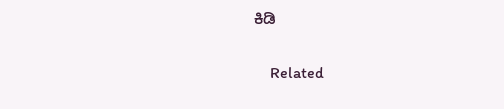ಕಿಡಿ

    Related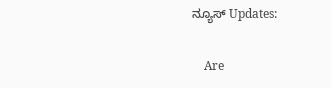ನ್ಯೂಸ್ Updates:

    Are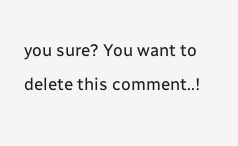you sure? You want to delete this comment..!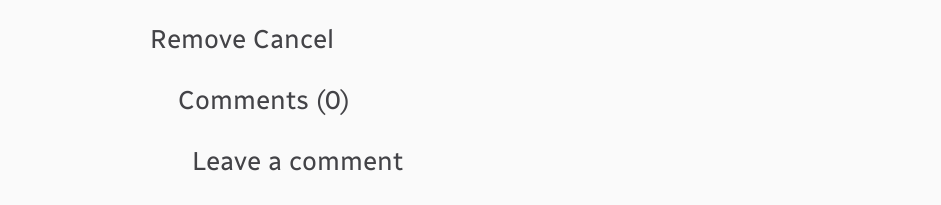Remove Cancel

    Comments (0)

      Leave a comment